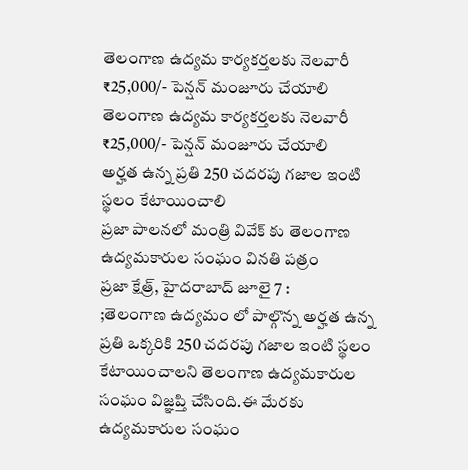తెలంగాణ ఉద్యమ కార్యకర్తలకు నెలవారీ ₹25,000/- పెన్షన్ మంజూరు చేయాలి
తెలంగాణ ఉద్యమ కార్యకర్తలకు నెలవారీ ₹25,000/- పెన్షన్ మంజూరు చేయాలి
అర్హత ఉన్న ప్రతి 250 చదరపు గజాల ఇంటి స్థలం కేటాయించాలి
ప్రజా పాలనలో మంత్రి వివేక్ కు తెలంగాణ ఉద్యమకారుల సంఘం వినతి పత్రం
ప్రజా క్షేత్ర్, హైదరాబాద్ జూలై 7 :
;తెలంగాణ ఉద్యమం లో పాల్గొన్న అర్హత ఉన్న ప్రతి ఒక్కరికి 250 చదరపు గజాల ఇంటి స్థలం కేటాయించాలని తెలంగాణ ఉద్యమకారుల సంఘం విజ్ఞప్తి చేసింది.ఈ మేరకు ఉద్యమకారుల సంఘం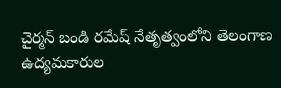చైర్మన్ బండి రమేష్ నేతృత్వంలోని తెలంగాణ ఉద్యమకారుల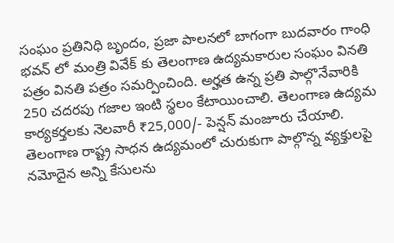సంఘం ప్రతినిధి బృందం, ప్రజా పాలనలో బాగంగా బుదవారం గాంధి భవన్ లో మంత్రి వివేక్ కు తెలంగాణ ఉద్యమకారుల సంఘం వినతి పత్రం వినతి పత్రం సమర్పించింది. అర్హత ఉన్న ప్రతి పాల్గొనేవారికి 250 చదరపు గజాల ఇంటి స్థలం కేటాయించాలి. తెలంగాణ ఉద్యమ కార్యకర్తలకు నెలవారీ ₹25,000/- పెన్షన్ మంజూరు చేయాలి. తెలంగాణ రాష్ట్ర సాధన ఉద్యమంలో చురుకుగా పాల్గొన్న వ్యక్తులపై నమోదైన అన్ని కేసులను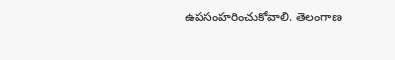ఉపసంహరించుకోవాలి. తెలంగాణ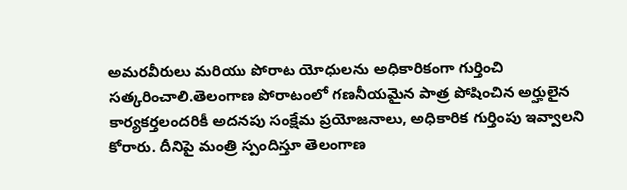అమరవీరులు మరియు పోరాట యోధులను అధికారికంగా గుర్తించి సత్కరించాలి.తెలంగాణ పోరాటంలో గణనీయమైన పాత్ర పోషించిన అర్హులైన కార్యకర్తలందరికీ అదనపు సంక్షేమ ప్రయోజనాలు, అధికారిక గుర్తింపు ఇవ్వాలని కోరారు. దీనిపై మంత్రి స్పందిస్తూ తెలంగాణ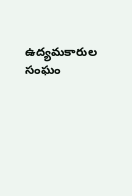ఉద్యమకారుల సంఘం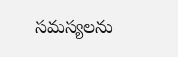సమస్యలను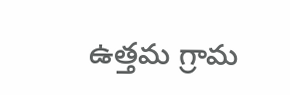ఉత్తమ గ్రామ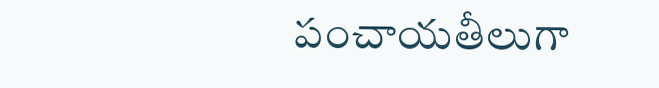పంచాయతీలుగా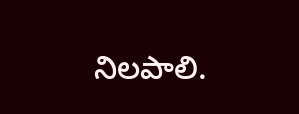నిలపాలి.